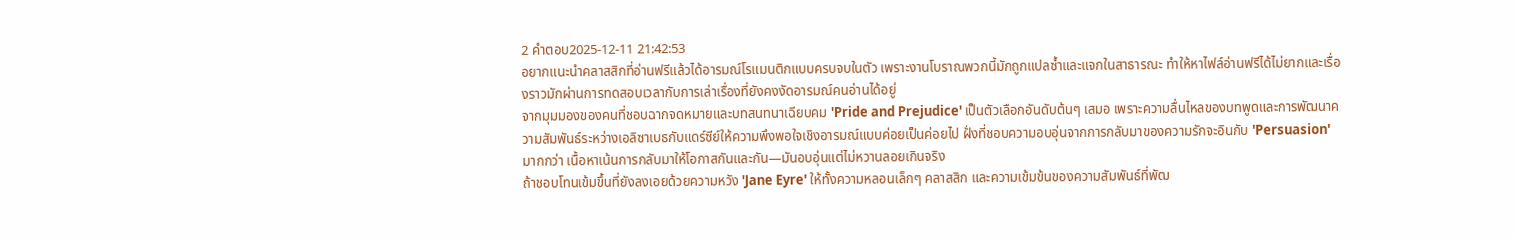2 คำตอบ2025-12-11 21:42:53
อยากแนะนำคลาสสิกที่อ่านฟรีแล้วได้อารมณ์โรแมนติกแบบครบจบในตัว เพราะงานโบราณพวกนี้มักถูกแปลซ้ำและแจกในสาธารณะ ทำให้หาไฟล์อ่านฟรีได้ไม่ยากและเรื่องราวมักผ่านการทดสอบเวลากับการเล่าเรื่องที่ยังคงงัดอารมณ์คนอ่านได้อยู่
จากมุมมองของคนที่ชอบฉากจดหมายและบทสนทนาเฉียบคม 'Pride and Prejudice' เป็นตัวเลือกอันดับต้นๆ เสมอ เพราะความลื่นไหลของบทพูดและการพัฒนาความสัมพันธ์ระหว่างเอลิซาเบธกับแดร์ซีย์ให้ความพึงพอใจเชิงอารมณ์แบบค่อยเป็นค่อยไป ฝั่งที่ชอบความอบอุ่นจากการกลับมาของความรักจะอินกับ 'Persuasion' มากกว่า เนื้อหาเน้นการกลับมาให้โอกาสกันและกัน—มันอบอุ่นแต่ไม่หวานลอยเกินจริง
ถ้าชอบโทนเข้มขึ้นที่ยังลงเอยด้วยความหวัง 'Jane Eyre' ให้ทั้งความหลอนเล็กๆ คลาสสิก และความเข้มข้นของความสัมพันธ์ที่พัฒ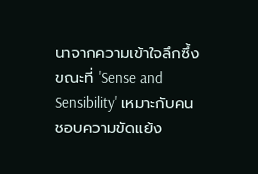นาจากความเข้าใจลึกซึ้ง ขณะที่ 'Sense and Sensibility' เหมาะกับคนชอบความขัดแย้ง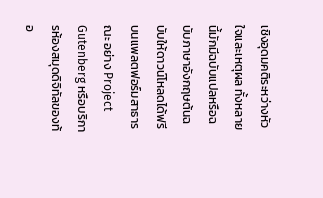เชิงอุดมคติระหว่างหัวใจและเหตุผล ทั้งหลายนี้มักมีฉบับแปลหรือฉบับภาษาอังกฤษต้นฉบับให้ดาวน์โหลดได้ฟรีบนแพลตฟอร์มสาธารณะ อย่าง Project Gutenberg หรือบริการห้องสมุดดิจิทัลของท้อ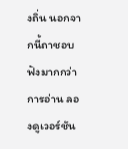งถิ่น นอกจากนี้ถาชอบฟังมากกว่าการอ่าน ลองดูเวอร์ชัน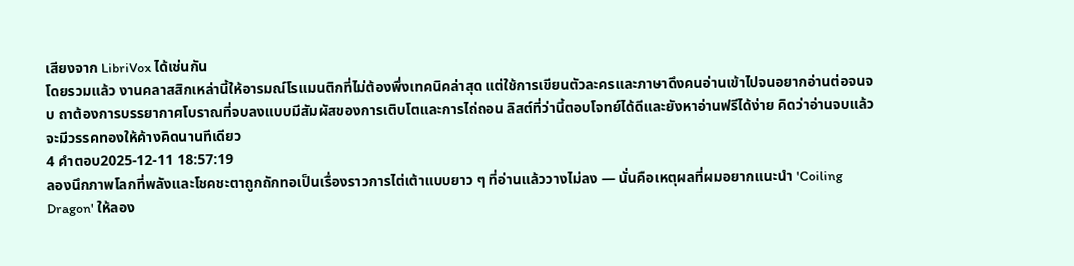เสียงจาก LibriVox ได้เช่นกัน
โดยรวมแล้ว งานคลาสสิกเหล่านี้ให้อารมณ์โรแมนติกที่ไม่ต้องพึ่งเทคนิคล่าสุด แต่ใช้การเขียนตัวละครและภาษาดึงคนอ่านเข้าไปจนอยากอ่านต่อจนจบ ถาต้องการบรรยากาศโบราณที่จบลงแบบมีสัมผัสของการเติบโตและการไถ่ถอน ลิสต์ที่ว่านี้ตอบโจทย์ได้ดีและยังหาอ่านฟรีได้ง่าย คิดว่าอ่านจบแล้วจะมีวรรคทองให้ค้างคิดนานทีเดียว
4 คำตอบ2025-12-11 18:57:19
ลองนึกภาพโลกที่พลังและโชคชะตาถูกถักทอเป็นเรื่องราวการไต่เต้าแบบยาว ๆ ที่อ่านแล้ววางไม่ลง — นั่นคือเหตุผลที่ผมอยากแนะนำ 'Coiling Dragon' ให้ลอง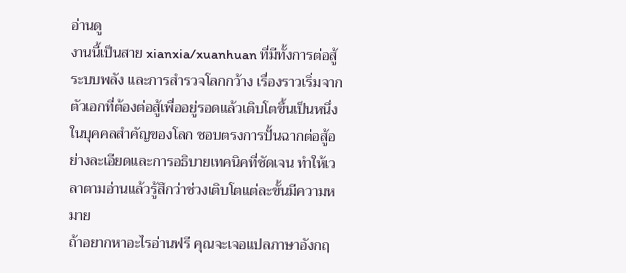อ่านดู
งานนี้เป็นสาย xianxia/xuanhuan ที่มีทั้งการต่อสู้ ระบบพลัง และการสำรวจโลกกว้าง เรื่องราวเริ่มจากตัวเอกที่ต้องต่อสู้เพื่ออยู่รอดแล้วเติบโตขึ้นเป็นหนึ่งในบุคคลสำคัญของโลก ชอบตรงการปั้นฉากต่อสู้อย่างละเอียดและการอธิบายเทคนิคที่ชัดเจน ทำให้เวลาตามอ่านแล้วรู้สึกว่าช่วงเติบโตแต่ละขั้นมีความหมาย
ถ้าอยากหาอะไรอ่านฟรี คุณจะเจอแปลภาษาอังกฤ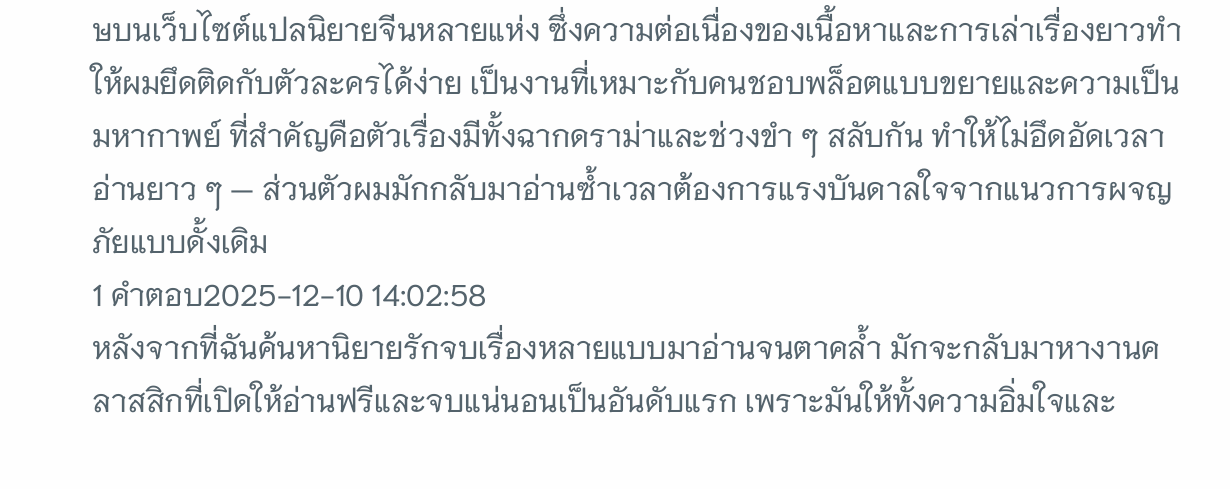ษบนเว็บไซต์แปลนิยายจีนหลายแห่ง ซึ่งความต่อเนื่องของเนื้อหาและการเล่าเรื่องยาวทำให้ผมยึดติดกับตัวละครได้ง่าย เป็นงานที่เหมาะกับคนชอบพล็อตแบบขยายและความเป็นมหากาพย์ ที่สำคัญคือตัวเรื่องมีทั้งฉากดราม่าและช่วงขำ ๆ สลับกัน ทำให้ไม่อึดอัดเวลาอ่านยาว ๆ — ส่วนตัวผมมักกลับมาอ่านซ้ำเวลาต้องการแรงบันดาลใจจากแนวการผจญภัยแบบดั้งเดิม
1 คำตอบ2025-12-10 14:02:58
หลังจากที่ฉันค้นหานิยายรักจบเรื่องหลายแบบมาอ่านจนตาคล้ำ มักจะกลับมาหางานคลาสสิกที่เปิดให้อ่านฟรีและจบแน่นอนเป็นอันดับแรก เพราะมันให้ทั้งความอิ่มใจและ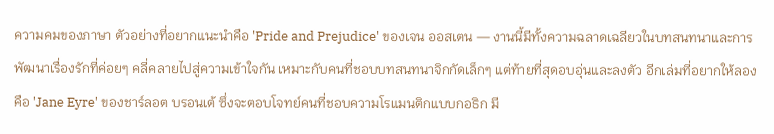ความคมของภาษา ตัวอย่างที่อยากแนะนำคือ 'Pride and Prejudice' ของเจน ออสเตน — งานนี้มีทั้งความฉลาดเฉลียวในบทสนทนาและการพัฒนาเรื่องรักที่ค่อยๆ คลี่คลายไปสู่ความเข้าใจกัน เหมาะกับคนที่ชอบบทสนทนาจิกกัดเล็กๆ แต่ท้ายที่สุดอบอุ่นและลงตัว อีกเล่มที่อยากให้ลองคือ 'Jane Eyre' ของชาร์ลอต บรอนเต้ ซึ่งจะตอบโจทย์คนที่ชอบความโรแมนติกแบบกอธิก มี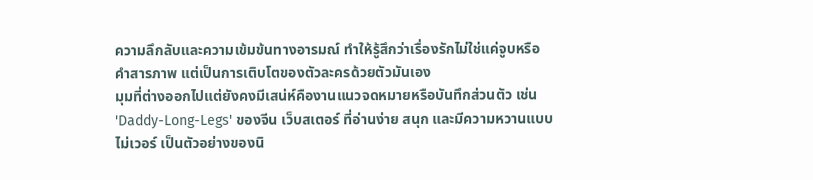ความลึกลับและความเข้มข้นทางอารมณ์ ทำให้รู้สึกว่าเรื่องรักไม่ใช่แค่จูบหรือคำสารภาพ แต่เป็นการเติบโตของตัวละครด้วยตัวมันเอง
มุมที่ต่างออกไปแต่ยังคงมีเสน่ห์คืองานแนวจดหมายหรือบันทึกส่วนตัว เช่น 'Daddy-Long-Legs' ของจีน เว็บสเตอร์ ที่อ่านง่าย สนุก และมีความหวานแบบไม่เวอร์ เป็นตัวอย่างของนิ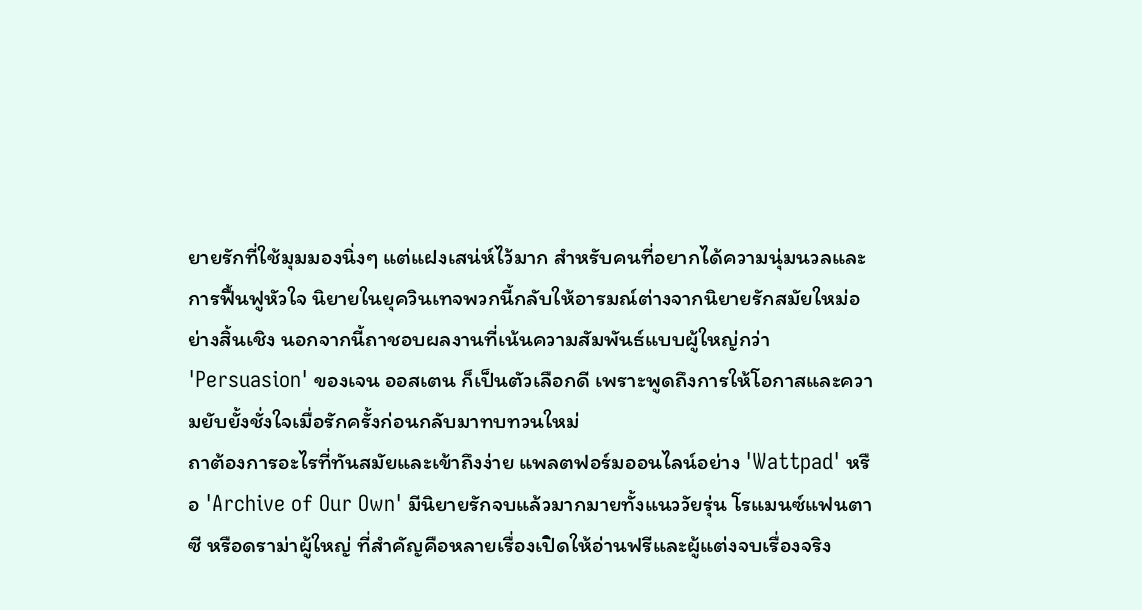ยายรักที่ใช้มุมมองนิ่งๆ แต่แฝงเสน่ห์ไว้มาก สำหรับคนที่อยากได้ความนุ่มนวลและการฟื้นฟูหัวใจ นิยายในยุควินเทจพวกนี้กลับให้อารมณ์ต่างจากนิยายรักสมัยใหม่อย่างสิ้นเชิง นอกจากนี้ถาชอบผลงานที่เน้นความสัมพันธ์แบบผู้ใหญ่กว่า 'Persuasion' ของเจน ออสเตน ก็เป็นตัวเลือกดี เพราะพูดถึงการให้โอกาสและความยับยั้งชั่งใจเมื่อรักครั้งก่อนกลับมาทบทวนใหม่
ถาต้องการอะไรที่ทันสมัยและเข้าถึงง่าย แพลตฟอร์มออนไลน์อย่าง 'Wattpad' หรือ 'Archive of Our Own' มีนิยายรักจบแล้วมากมายทั้งแนววัยรุ่น โรแมนซ์แฟนตาซี หรือดราม่าผู้ใหญ่ ที่สำคัญคือหลายเรื่องเปิดให้อ่านฟรีและผู้แต่งจบเรื่องจริง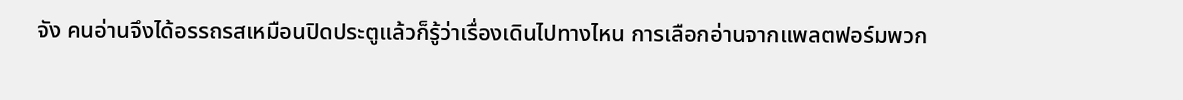จัง คนอ่านจึงได้อรรถรสเหมือนปิดประตูแล้วก็รู้ว่าเรื่องเดินไปทางไหน การเลือกอ่านจากแพลตฟอร์มพวก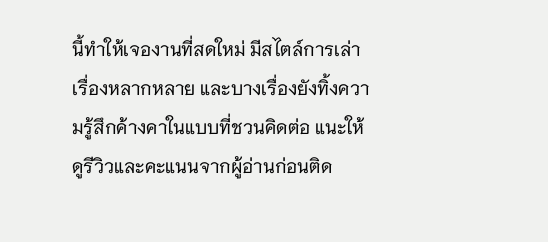นี้ทำให้เจองานที่สดใหม่ มีสไตล์การเล่าเรื่องหลากหลาย และบางเรื่องยังทิ้งความรู้สึกค้างคาในแบบที่ชวนคิดต่อ แนะให้ดูรีวิวและคะแนนจากผู้อ่านก่อนติด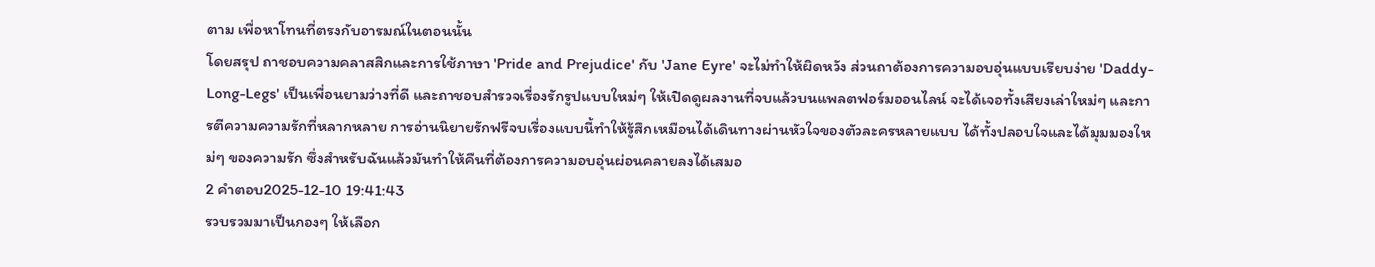ตาม เพื่อหาโทนที่ตรงกับอารมณ์ในตอนนั้น
โดยสรุป ถาชอบความคลาสสิกและการใช้ภาษา 'Pride and Prejudice' กับ 'Jane Eyre' จะไม่ทำให้ผิดหวัง ส่วนถาต้องการความอบอุ่นแบบเรียบง่าย 'Daddy-Long-Legs' เป็นเพื่อนยามว่างที่ดี และถาชอบสำรวจเรื่องรักรูปแบบใหม่ๆ ให้เปิดดูผลงานที่จบแล้วบนแพลตฟอร์มออนไลน์ จะได้เจอทั้งเสียงเล่าใหม่ๆ และการตีความความรักที่หลากหลาย การอ่านนิยายรักฟรีจบเรื่องแบบนี้ทำให้รู้สึกเหมือนได้เดินทางผ่านหัวใจของตัวละครหลายแบบ ได้ทั้งปลอบใจและได้มุมมองใหม่ๆ ของความรัก ซึ่งสำหรับฉันแล้วมันทำให้คืนที่ต้องการความอบอุ่นผ่อนคลายลงได้เสมอ
2 คำตอบ2025-12-10 19:41:43
รวบรวมมาเป็นกองๆ ให้เลือก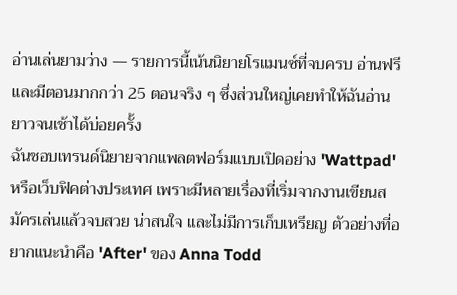อ่านเล่นยามว่าง — รายการนี้เน้นนิยายโรแมนซ์ที่จบครบ อ่านฟรี และมีตอนมากกว่า 25 ตอนจริง ๆ ซึ่งส่วนใหญ่เคยทำให้ฉันอ่านยาวจนเช้าได้บ่อยครั้ง
ฉันชอบเทรนด์นิยายจากแพลตฟอร์มแบบเปิดอย่าง 'Wattpad' หรือเว็บฟิคต่างประเทศ เพราะมีหลายเรื่องที่เริ่มจากงานเขียนสมัครเล่นแล้วจบสวย น่าสนใจ และไม่มีการเก็บเหรียญ ตัวอย่างที่อยากแนะนำคือ 'After' ของ Anna Todd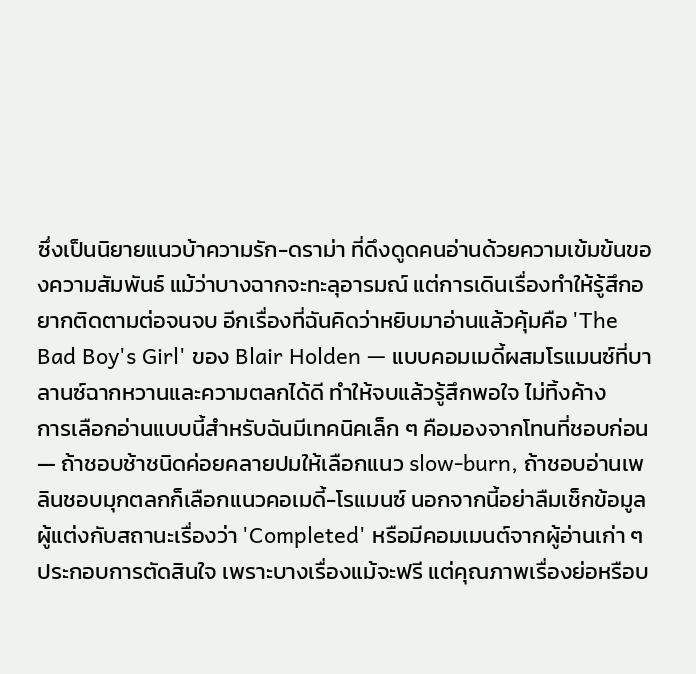ซึ่งเป็นนิยายแนวบ้าความรัก-ดราม่า ที่ดึงดูดคนอ่านด้วยความเข้มข้นของความสัมพันธ์ แม้ว่าบางฉากจะทะลุอารมณ์ แต่การเดินเรื่องทำให้รู้สึกอยากติดตามต่อจนจบ อีกเรื่องที่ฉันคิดว่าหยิบมาอ่านแล้วคุ้มคือ 'The Bad Boy's Girl' ของ Blair Holden — แบบคอมเมดี้ผสมโรแมนซ์ที่บาลานซ์ฉากหวานและความตลกได้ดี ทำให้จบแล้วรู้สึกพอใจ ไม่ทิ้งค้าง
การเลือกอ่านแบบนี้สำหรับฉันมีเทคนิคเล็ก ๆ คือมองจากโทนที่ชอบก่อน — ถ้าชอบช้าชนิดค่อยคลายปมให้เลือกแนว slow-burn, ถ้าชอบอ่านเพลินชอบมุกตลกก็เลือกแนวคอเมดี้-โรแมนซ์ นอกจากนี้อย่าลืมเช็กข้อมูลผู้แต่งกับสถานะเรื่องว่า 'Completed' หรือมีคอมเมนต์จากผู้อ่านเก่า ๆ ประกอบการตัดสินใจ เพราะบางเรื่องแม้จะฟรี แต่คุณภาพเรื่องย่อหรือบ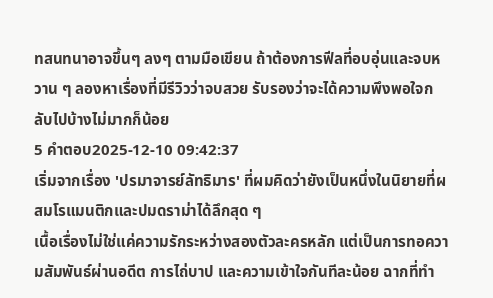ทสนทนาอาจขึ้นๆ ลงๆ ตามมือเขียน ถ้าต้องการฟีลที่อบอุ่นและจบหวาน ๆ ลองหาเรื่องที่มีรีวิวว่าจบสวย รับรองว่าจะได้ความพึงพอใจกลับไปบ้างไม่มากก็น้อย
5 คำตอบ2025-12-10 09:42:37
เริ่มจากเรื่อง 'ปรมาจารย์ลัทธิมาร' ที่ผมคิดว่ายังเป็นหนึ่งในนิยายที่ผสมโรแมนติกและปมดราม่าได้ลึกสุด ๆ
เนื้อเรื่องไม่ใช่แค่ความรักระหว่างสองตัวละครหลัก แต่เป็นการทอความสัมพันธ์ผ่านอดีต การไถ่บาป และความเข้าใจกันทีละน้อย ฉากที่ทำ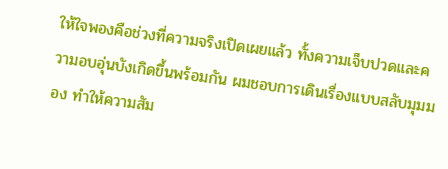ให้ใจพองคือช่วงที่ความจริงเปิดเผยแล้ว ทั้งความเจ็บปวดและความอบอุ่นบังเกิดขึ้นพร้อมกัน ผมชอบการเดินเรื่องแบบสลับมุมมอง ทำให้ความสัม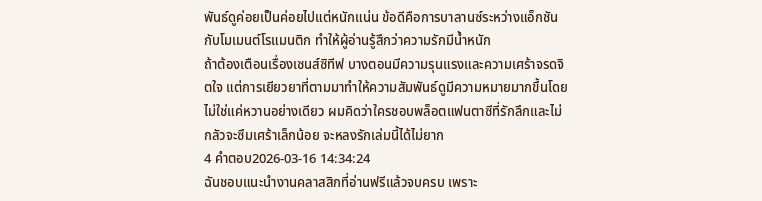พันธ์ดูค่อยเป็นค่อยไปแต่หนักแน่น ข้อดีคือการบาลานซ์ระหว่างแอ็กชันกับโมเมนต์โรแมนติก ทำให้ผู้อ่านรู้สึกว่าความรักมีน้ำหนัก
ถ้าต้องเตือนเรื่องเซนส์ซิทีฟ บางตอนมีความรุนแรงและความเศร้าจรดจิตใจ แต่การเยียวยาที่ตามมาทำให้ความสัมพันธ์ดูมีความหมายมากขึ้นโดยไม่ใช่แค่หวานอย่างเดียว ผมคิดว่าใครชอบพล็อตแฟนตาซีที่รักลึกและไม่กลัวจะซึมเศร้าเล็กน้อย จะหลงรักเล่มนี้ได้ไม่ยาก
4 คำตอบ2026-03-16 14:34:24
ฉันชอบแนะนำงานคลาสสิกที่อ่านฟรีแล้วจบครบ เพราะ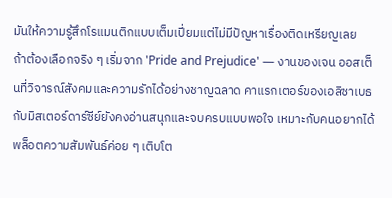มันให้ความรู้สึกโรแมนติกแบบเต็มเปี่ยมแต่ไม่มีปัญหาเรื่องติดเหรียญเลย
ถ้าต้องเลือกจริง ๆ เริ่มจาก 'Pride and Prejudice' — งานของเจน ออสเต็นที่วิจารณ์สังคมและความรักได้อย่างชาญฉลาด คาแรกเตอร์ของเอลิซาเบธกับมิสเตอร์ดาร์ซีย์ยังคงอ่านสนุกและจบครบแบบพอใจ เหมาะกับคนอยากได้พล็อตความสัมพันธ์ค่อย ๆ เติบโต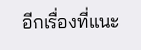อีกเรื่องที่แนะ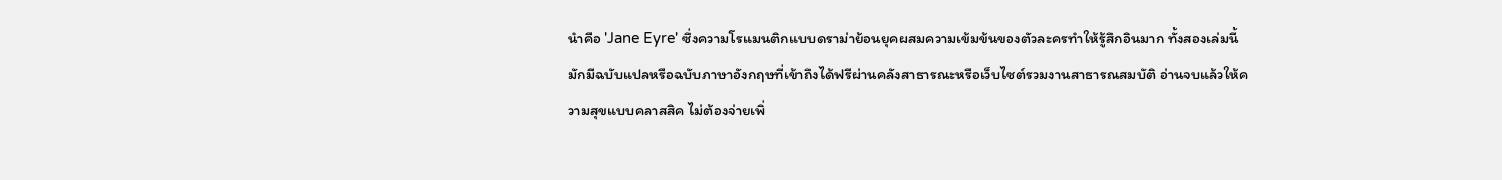นำคือ 'Jane Eyre' ซึ่งความโรแมนติกแบบดราม่าย้อนยุคผสมความเข้มข้นของตัวละครทำให้รู้สึกอินมาก ทั้งสองเล่มนี้มักมีฉบับแปลหรือฉบับภาษาอังกฤษที่เข้าถึงได้ฟรีผ่านคลังสาธารณะหรือเว็บไซต์รวมงานสาธารณสมบัติ อ่านจบแล้วให้ความสุขแบบคลาสสิค ไม่ต้องจ่ายเพิ่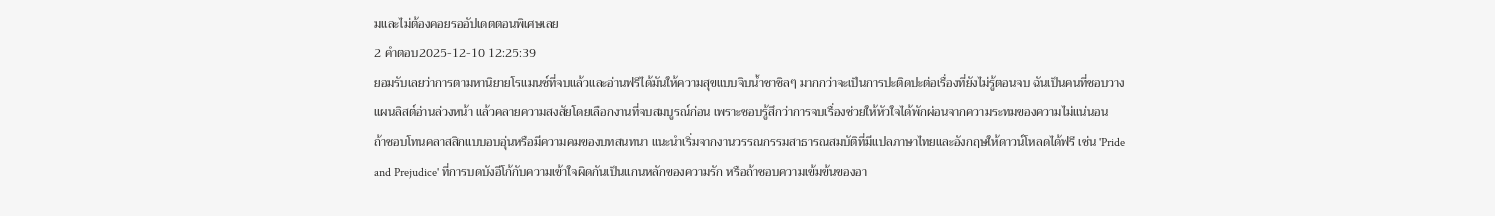มและไม่ต้องคอยรออัปเดตตอนพิเศษเลย
2 คำตอบ2025-12-10 12:25:39
ยอมรับเลยว่าการตามหานิยายโรแมนซ์ที่จบแล้วและอ่านฟรีได้มันให้ความสุขแบบจิบน้ำชาชิลๆ มากกว่าจะเป็นการปะติดปะต่อเรื่องที่ยังไม่รู้ตอนจบ ฉันเป็นคนที่ชอบวางแผนลิสต์อ่านล่วงหน้า แล้วคลายความสงสัยโดยเลือกงานที่จบสมบูรณ์ก่อน เพราะชอบรู้สึกว่าการจบเรื่องช่วยให้หัวใจได้พักผ่อนจากความระทมของความไม่แน่นอน
ถ้าชอบโทนคลาสสิกแบบอบอุ่นหรือมีความคมของบทสนทนา แนะนำเริ่มจากงานวรรณกรรมสาธารณสมบัติที่มีแปลภาษาไทยและอังกฤษให้ดาวน์โหลดได้ฟรี เช่น 'Pride and Prejudice' ที่การบดบังอีโก้กับความเข้าใจผิดกันเป็นแกนหลักของความรัก หรือถ้าชอบความเข้มข้นของอา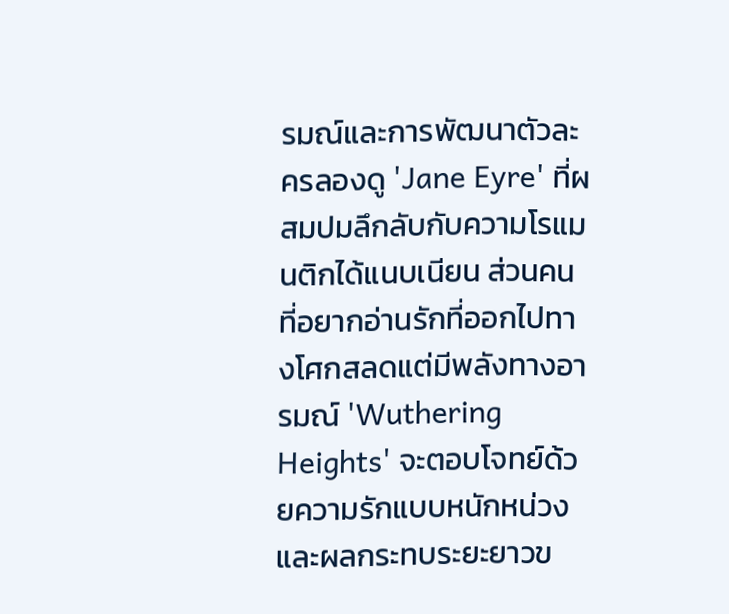รมณ์และการพัฒนาตัวละครลองดู 'Jane Eyre' ที่ผสมปมลึกลับกับความโรแมนติกได้แนบเนียน ส่วนคนที่อยากอ่านรักที่ออกไปทางโศกสลดแต่มีพลังทางอารมณ์ 'Wuthering Heights' จะตอบโจทย์ด้วยความรักแบบหนักหน่วงและผลกระทบระยะยาวข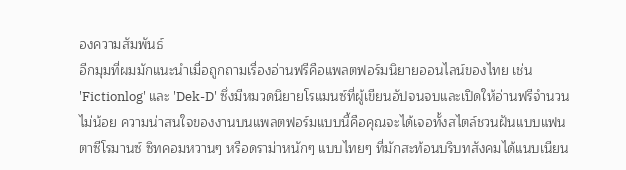องความสัมพันธ์
อีกมุมที่ผมมักแนะนำเมื่อถูกถามเรื่องอ่านฟรีคือแพลตฟอร์มนิยายออนไลน์ของไทย เช่น 'Fictionlog' และ 'Dek-D' ซึ่งมีหมวดนิยายโรแมนซ์ที่ผู้เขียนอัปจนจบและเปิดให้อ่านฟรีจำนวนไม่น้อย ความน่าสนใจของงานบนแพลตฟอร์มแบบนี้คือคุณจะได้เจอทั้งสไตล์ชวนฝันแบบแฟนตาซีโรมานซ์ ซิทคอมหวานๆ หรือดราม่าหนักๆ แบบไทยๆ ที่มักสะท้อนบริบทสังคมได้แนบเนียน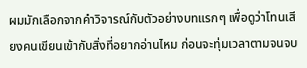ผมมักเลือกจากคำวิจารณ์กับตัวอย่างบทแรกๆ เพื่อดูว่าโทนเสียงคนเขียนเข้ากับสิ่งที่อยากอ่านไหม ก่อนจะทุ่มเวลาตามจนจบ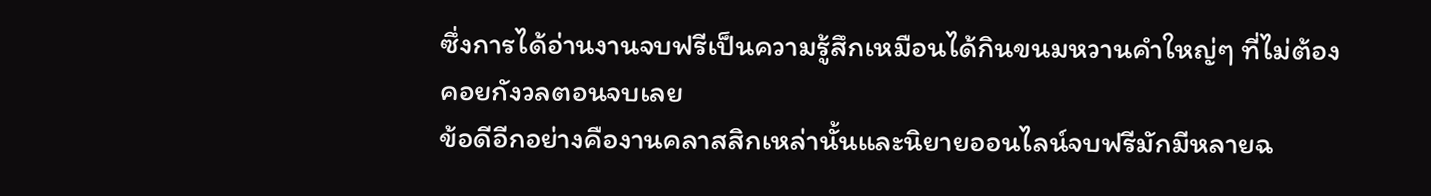ซึ่งการได้อ่านงานจบฟรีเป็นความรู้สึกเหมือนได้กินขนมหวานคำใหญ่ๆ ที่ไม่ต้องคอยกังวลตอนจบเลย
ข้อดีอีกอย่างคืองานคลาสสิกเหล่านั้นและนิยายออนไลน์จบฟรีมักมีหลายฉ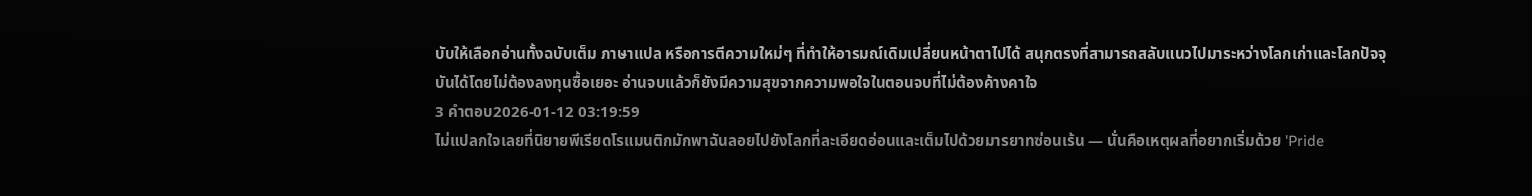บับให้เลือกอ่านทั้งฉบับเต็ม ภาษาแปล หรือการตีความใหม่ๆ ที่ทำให้อารมณ์เดิมเปลี่ยนหน้าตาไปได้ สนุกตรงที่สามารถสลับแนวไปมาระหว่างโลกเก่าและโลกปัจจุบันได้โดยไม่ต้องลงทุนซื้อเยอะ อ่านจบแล้วก็ยังมีความสุขจากความพอใจในตอนจบที่ไม่ต้องค้างคาใจ
3 คำตอบ2026-01-12 03:19:59
ไม่แปลกใจเลยที่นิยายพีเรียดโรแมนติกมักพาฉันลอยไปยังโลกที่ละเอียดอ่อนและเต็มไปด้วยมารยาทซ่อนเร้น — นั่นคือเหตุผลที่อยากเริ่มด้วย 'Pride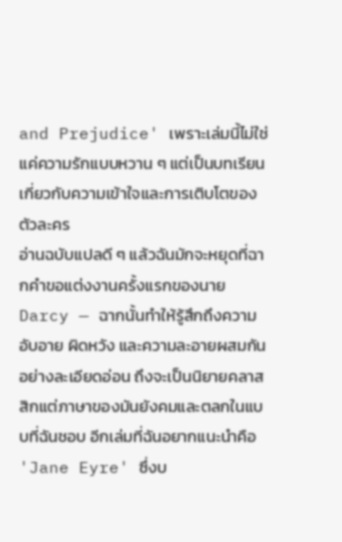and Prejudice' เพราะเล่มนี้ไม่ใช่แค่ความรักแบบหวาน ๆ แต่เป็นบทเรียนเกี่ยวกับความเข้าใจและการเติบโตของตัวละคร
อ่านฉบับแปลดี ๆ แล้วฉันมักจะหยุดที่ฉากคำขอแต่งงานครั้งแรกของนาย Darcy — ฉากนั้นทำให้รู้สึกถึงความอับอาย ผิดหวัง และความละอายผสมกันอย่างละเอียดอ่อน ถึงจะเป็นนิยายคลาสสิกแต่ภาษาของมันยังคมและตลกในแบบที่ฉันชอบ อีกเล่มที่ฉันอยากแนะนำคือ 'Jane Eyre' ซึ่งบ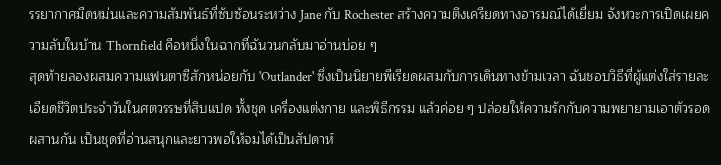รรยากาศมืดหม่นและความสัมพันธ์ที่ซับซ้อนระหว่าง Jane กับ Rochester สร้างความตึงเครียดทางอารมณ์ได้เยี่ยม จังหวะการเปิดเผยความลับในบ้าน Thornfield คือหนึ่งในฉากที่ฉันวนกลับมาอ่านบ่อย ๆ
สุดท้ายลองผสมความแฟนตาซีสักหน่อยกับ 'Outlander' ซึ่งเป็นนิยายพีเรียดผสมกับการเดินทางข้ามเวลา ฉันชอบวิธีที่ผู้แต่งใส่รายละเอียดชีวิตประจำวันในศตวรรษที่สิบแปด ทั้งชุด เครื่องแต่งกาย และพิธีกรรม แล้วค่อย ๆ ปล่อยให้ความรักกับความพยายามเอาตัวรอดผสานกัน เป็นชุดที่อ่านสนุกและยาวพอให้จมได้เป็นสัปดาห์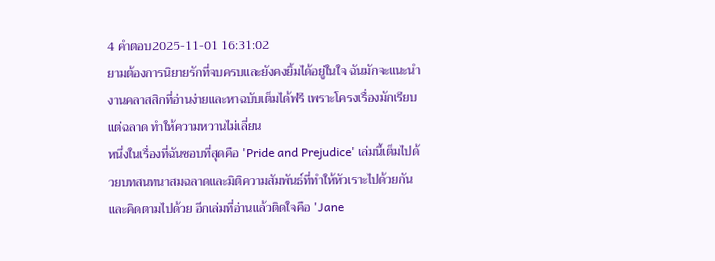4 คำตอบ2025-11-01 16:31:02
ยามต้องการนิยายรักที่จบครบและยังคงยิ้มได้อยู่ในใจ ฉันมักจะแนะนำงานคลาสสิกที่อ่านง่ายและหาฉบับเต็มได้ฟรี เพราะโครงเรื่องมักเรียบแต่ฉลาด ทำให้ความหวานไม่เลี่ยน
หนึ่งในเรื่องที่ฉันชอบที่สุดคือ 'Pride and Prejudice' เล่มนี้เต็มไปด้วยบทสนทนาสมฉลาดและมิติความสัมพันธ์ที่ทำให้หัวเราะไปด้วยกันและคิดตามไปด้วย อีกเล่มที่อ่านแล้วติดใจคือ 'Jane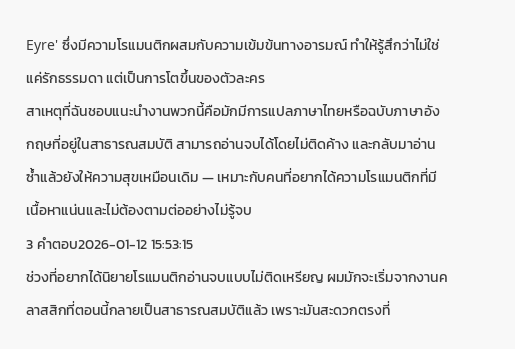Eyre' ซึ่งมีความโรแมนติกผสมกับความเข้มข้นทางอารมณ์ ทำให้รู้สึกว่าไม่ใช่แค่รักธรรมดา แต่เป็นการโตขึ้นของตัวละคร
สาเหตุที่ฉันชอบแนะนำงานพวกนี้คือมักมีการแปลภาษาไทยหรือฉบับภาษาอังกฤษที่อยู่ในสาธารณสมบัติ สามารถอ่านจบได้โดยไม่ติดค้าง และกลับมาอ่านซ้ำแล้วยังให้ความสุขเหมือนเดิม — เหมาะกับคนที่อยากได้ความโรแมนติกที่มีเนื้อหาแน่นและไม่ต้องตามต่ออย่างไม่รู้จบ
3 คำตอบ2026-01-12 15:53:15
ช่วงที่อยากได้นิยายโรแมนติกอ่านจบแบบไม่ติดเหรียญ ผมมักจะเริ่มจากงานคลาสสิกที่ตอนนี้กลายเป็นสาธารณสมบัติแล้ว เพราะมันสะดวกตรงที่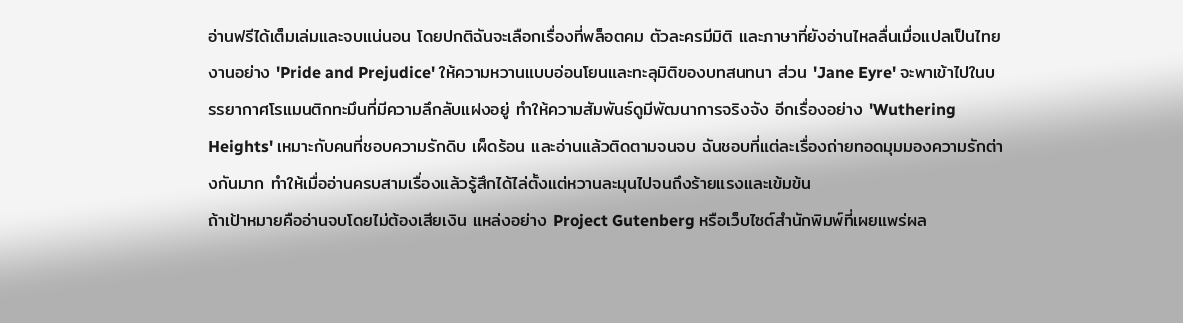อ่านฟรีได้เต็มเล่มและจบแน่นอน โดยปกติฉันจะเลือกเรื่องที่พล็อตคม ตัวละครมีมิติ และภาษาที่ยังอ่านไหลลื่นเมื่อแปลเป็นไทย
งานอย่าง 'Pride and Prejudice' ให้ความหวานแบบอ่อนโยนและทะลุมิติของบทสนทนา ส่วน 'Jane Eyre' จะพาเข้าไปในบรรยากาศโรแมนติกทะมึนที่มีความลึกลับแฝงอยู่ ทำให้ความสัมพันธ์ดูมีพัฒนาการจริงจัง อีกเรื่องอย่าง 'Wuthering Heights' เหมาะกับคนที่ชอบความรักดิบ เผ็ดร้อน และอ่านแล้วติดตามจนจบ ฉันชอบที่แต่ละเรื่องถ่ายทอดมุมมองความรักต่างกันมาก ทำให้เมื่ออ่านครบสามเรื่องแล้วรู้สึกได้ไล่ตั้งแต่หวานละมุนไปจนถึงร้ายแรงและเข้มข้น
ถ้าเป้าหมายคืออ่านจบโดยไม่ต้องเสียเงิน แหล่งอย่าง Project Gutenberg หรือเว็บไซต์สำนักพิมพ์ที่เผยแพร่ผล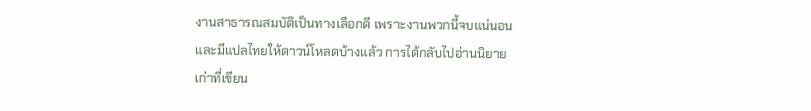งานสาธารณสมบัติเป็นทางเลือกดี เพราะงานพวกนี้จบแน่นอนและมีแปลไทยให้ดาวน์โหลดบ้างแล้ว การได้กลับไปอ่านนิยายเก่าที่เขียน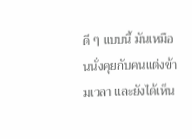ดี ๆ แบบนี้ มันเหมือนนั่งคุยกับคนแต่งข้ามเวลา และยังได้เห็น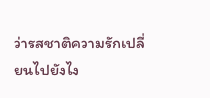ว่ารสชาติความรักเปลี่ยนไปยังไง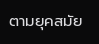ตามยุคสมัย